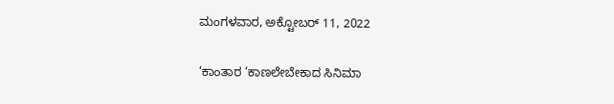ಮಂಗಳವಾರ, ಅಕ್ಟೋಬರ್ 11, 2022

‘ಕಾಂತಾರ ‘ಕಾಣಲೇಬೇಕಾದ ಸಿನಿಮಾ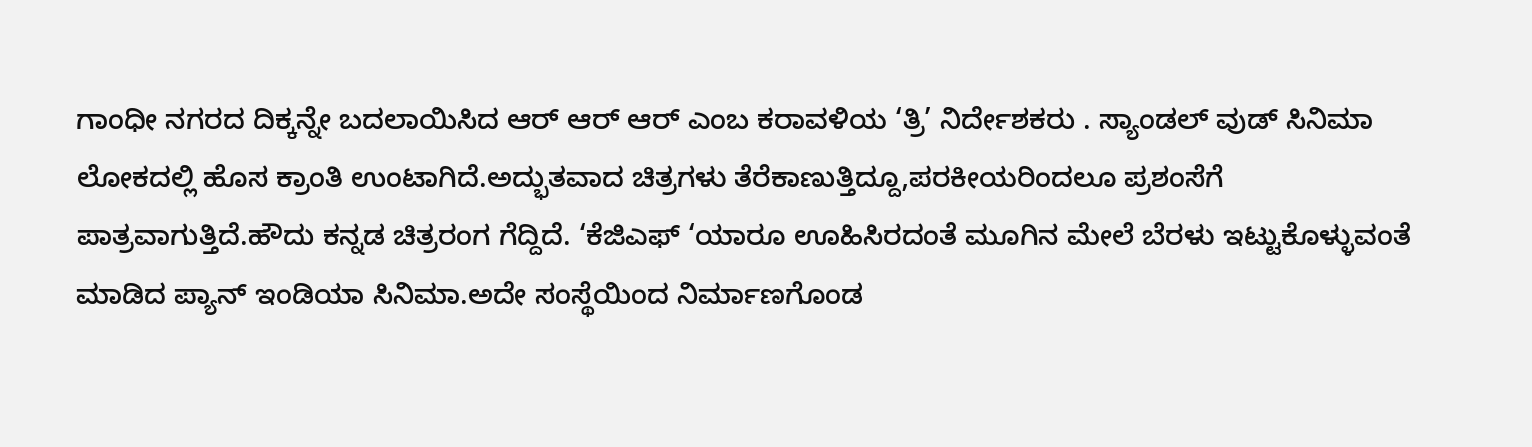ಗಾಂಧೀ ನಗರದ ದಿಕ್ಕನ್ನೇ ಬದಲಾಯಿಸಿದ ಆರ್ ಆರ್ ಆರ್ ಎಂಬ ಕರಾವಳಿಯ ‘ತ್ರಿ’ ನಿರ್ದೇಶಕರು . ಸ್ಯಾಂಡಲ್ ವುಡ್ ಸಿನಿಮಾ ಲೋಕದಲ್ಲಿ ಹೊಸ ಕ್ರಾಂತಿ ಉಂಟಾಗಿದೆ.ಅದ್ಭುತವಾದ ಚಿತ್ರಗಳು ತೆರೆಕಾಣುತ್ತಿದ್ದೂ,ಪರಕೀಯರಿಂದಲೂ ಪ್ರಶಂಸೆಗೆ ಪಾತ್ರವಾಗುತ್ತಿದೆ.ಹೌದು ಕನ್ನಡ ಚಿತ್ರರಂಗ ಗೆದ್ದಿದೆ. ‘ಕೆಜಿಎಫ್ ‘ಯಾರೂ ಊಹಿಸಿರದಂತೆ ಮೂಗಿನ ಮೇಲೆ ಬೆರಳು ಇಟ್ಟುಕೊಳ್ಳುವಂತೆ ಮಾಡಿದ ಪ್ಯಾನ್ ಇಂಡಿಯಾ ಸಿನಿಮಾ.ಅದೇ ಸಂಸ್ಥೆಯಿಂದ ನಿರ್ಮಾಣಗೊಂಡ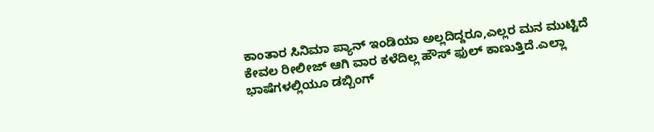ಕಾಂತಾರ ಸಿನಿಮಾ ಪ್ಯಾನ್ ಇಂಡಿಯಾ ಅಲ್ಲದಿದ್ದರೂ,ಎಲ್ಲರ ಮನ ಮುಟ್ಟಿದೆ ಕೇವಲ ರೀಲೀಜ್ ಆಗಿ ವಾರ ಕಳೆದಿಲ್ಲ ಹೌಸ್ ಫುಲ್ ಕಾಣುತ್ತಿದೆ.ಎಲ್ಲಾ ಭಾಷೆಗಳಲ್ಲಿಯೂ ಡಬ್ಬಿಂಗ್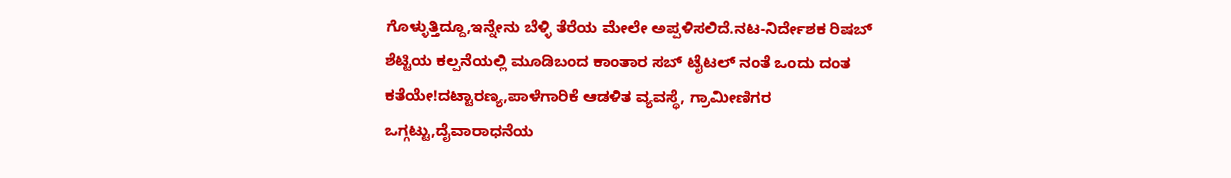ಗೊಳ್ಳುತ್ತಿದ್ದೂ,ಇನ್ನೇನು ಬೆಳ್ಳಿ ತೆರೆಯ ಮೇಲೇ ಅಪ್ಪಳಿಸಲಿದೆ.ನಟ-ನಿರ್ದೇಶಕ ರಿಷಬ್ ಶೆಟ್ಟಿಯ ಕಲ್ಪನೆಯಲ್ಲಿ ಮೂಡಿಬಂದ ಕಾಂತಾರ ಸಬ್ ಟೈಟಲ್ ನಂತೆ ಒಂದು ದಂತ ಕತೆಯೇ!ದಟ್ಟಾರಣ್ಯ,ಪಾಳೆಗಾರಿಕೆ ಆಡಳಿತ ವ್ಯವಸ್ಥೆ, ಗ್ರಾಮೀಣಿಗರ ಒಗ್ಗಟ್ಟು,ದೈವಾರಾಧನೆಯ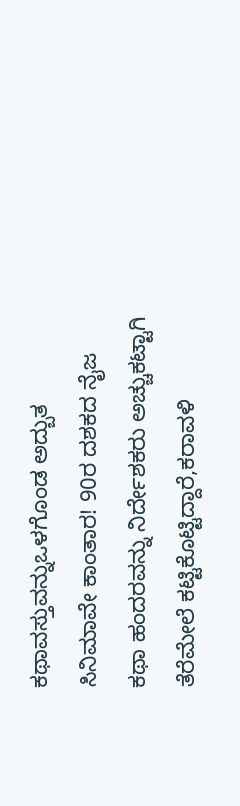ಕಥಾವಸ್ತುವನ್ನುಒಳಗೊಂಡ ಅದ್ಬುತ ಸಿನಿಮಾವೇ ಕಾಂತಾರ! 90ರ ದಶಕದ ನೈಜ ಕಥಾ ಹಂದರವನ್ನು ನಿರ್ದೇಶಕರು ಅಚ್ಚುಕಟ್ಟಾಗಿ ತೆರೆಮೇಲೆ ಕಟ್ಟಿಕೊಟ್ಟಿದ್ದಾರೆ,ಕರಾವಳಿ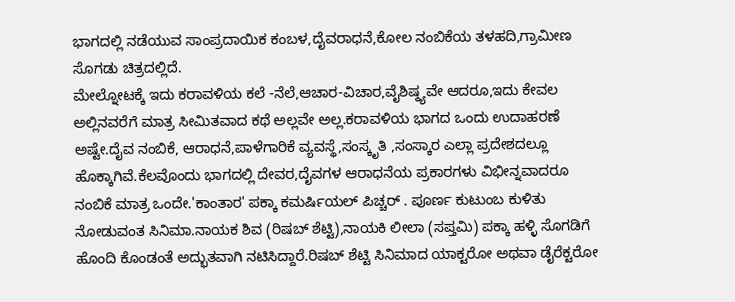ಭಾಗದಲ್ಲಿ ನಡೆಯುವ ಸಾಂಪ್ರದಾಯಿಕ ಕಂಬಳ,ದೈವರಾಧನೆ,ಕೋಲ ನಂಬಿಕೆಯ ತಳಹದಿ,ಗ್ರಾಮೀಣ ಸೊಗಡು ಚಿತ್ರದಲ್ಲಿದೆ.
ಮೇಲ್ನೋಟಕ್ಕೆ ಇದು ಕರಾವಳಿಯ ಕಲೆ -ನೆಲೆ,ಆಚಾರ-ವಿಚಾರ,ವೈಶಿಷ್ಠ್ಯವೇ ಆದರೂ,ಇದು ಕೇವಲ ಅಲ್ಲಿನವರೆಗೆ ಮಾತ್ರ ಸೀಮಿತವಾದ ಕಥೆ ಅಲ್ಲವೇ ಅಲ್ಲ.ಕರಾವಳಿಯ ಭಾಗದ ಒಂದು ಉದಾಹರಣೆ ಅಷ್ಟೇ.ದೈವ ನಂಬಿಕೆ, ಆರಾಧನೆ,ಪಾಳೆಗಾರಿಕೆ ವ್ಯವಸ್ಥೆ,ಸಂಸ್ಕೃತಿ ,ಸಂಸ್ಕಾರ ಎಲ್ಲಾ ಪ್ರದೇಶದಲ್ಲೂ ಹೊಕ್ಕಾಗಿವೆ.ಕೆಲವೊಂದು ಭಾಗದಲ್ಲಿ ದೇವರ,ದೈವಗಳ ಆರಾಧನೆಯ ಪ್ರಕಾರಗಳು ವಿಭೀನ್ನವಾದರೂ ನಂಬಿಕೆ ಮಾತ್ರ ಒಂದೇ.'ಕಾಂತಾರ' ಪಕ್ಕಾ ಕಮರ್ಷಿಯಲ್ ಪಿಚ್ಚರ್ . ಪೂರ್ಣ ಕುಟುಂಬ ಕುಳಿತು ನೋಡುವಂತ ಸಿನಿಮಾ.ನಾಯಕ ಶಿವ (ರಿಷಬ್ ಶೆಟ್ಟಿ),ನಾಯಕಿ ಲೀಲಾ (ಸಪ್ತಮಿ) ಪಕ್ಕಾ ಹಳ್ಳಿ ಸೊಗಡಿಗೆ ಹೊಂದಿ ಕೊಂಡಂತೆ ಅದ್ಭುತವಾಗಿ ನಟಿಸಿದ್ದಾರೆ.ರಿಷಬ್ ಶೆಟ್ಟಿ ಸಿನಿಮಾದ ಯಾಕ್ಟರೋ ಅಥವಾ ಡೈರೆಕ್ಟರೋ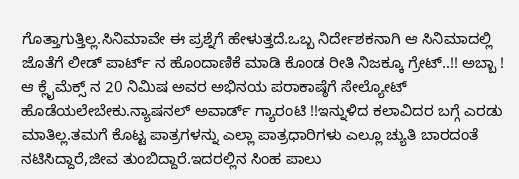ಗೊತ್ತಾಗುತ್ತಿಲ್ಲ.ಸಿನಿಮಾವೇ ಈ ಪ್ರಶ್ನೆಗೆ ಹೇಳುತ್ತದೆ.ಒಬ್ಬ ನಿರ್ದೇಶಕನಾಗಿ ಆ ಸಿನಿಮಾದಲ್ಲಿ ಜೊತೆಗೆ ಲೀಡ್ ಪಾರ್ಟ್ ನ ಹೊಂದಾಣಿಕೆ ಮಾಡಿ ಕೊಂಡ ರೀತಿ ನಿಜಕ್ಕೂ ಗ್ರೇಟ್..!! ಅಬ್ಬಾ ! ಆ ಕ್ಲೈಮೆಕ್ಸ್ ನ 20 ನಿಮಿಷ ಅವರ ಅಭಿನಯ ಪರಾಕಾಷ್ಠೆಗೆ ಸೇಲ್ಯೋಟ್ ಹೊಡೆಯಲೇಬೇಕು.ನ್ಯಾಷನಲ್ ಅವಾರ್ಡ್ ಗ್ಯಾರಂಟಿ !!ಇನ್ನುಳಿದ ಕಲಾವಿದರ ಬಗ್ಗೆ ಎರಡು ಮಾತಿಲ್ಲ.ತಮಗೆ ಕೊಟ್ಟ ಪಾತ್ರಗಳನ್ನು ಎಲ್ಲಾ ಪಾತ್ರಧಾರಿಗಳು ಎಲ್ಲೂ ಚ್ಯುತಿ ಬಾರದಂತೆ ನಟಿಸಿದ್ದಾರೆ,ಜೀವ ತುಂಬಿದ್ದಾರೆ.ಇದರಲ್ಲಿನ ಸಿಂಹ ಪಾಲು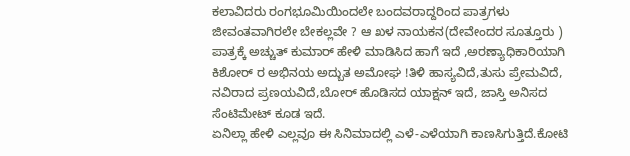ಕಲಾವಿದರು ರಂಗಭೂಮಿಯಿಂದಲೇ ಬಂದವರಾದ್ದರಿಂದ ಪಾತ್ರಗಳು ಜೀವಂತವಾಗಿರಲೇ ಬೇಕಲ್ಲವೇ ? ಆ ಖಳ ನಾಯಕನ(ದೇವೇಂದರ ಸೂತ್ತೂರು ) ಪಾತ್ರಕ್ಕೆ ಅಚ್ಚುತ್ ಕುಮಾರ್ ಹೇಳಿ ಮಾಡಿಸಿದ ಹಾಗೆ ಇದೆ ,ಅರಣ್ಯಾಧಿಕಾರಿಯಾಗಿ ಕಿಶೋರ್ ರ ಅಭಿನಯ ಅದ್ಬುತ ಅಮೋಘ !ತಿಳಿ ಹಾಸ್ಯವಿದೆ,ತುಸು ಪ್ರೇಮವಿದೆ, ನವಿರಾದ ಪ್ರಣಯವಿದೆ,ಬೋರ್ ಹೊಡಿಸದ ಯಾಕ್ಷನ್ ಇದೆ, ಜಾಸ್ತಿ ಅನಿಸದ ಸೆಂಟಿಮೇಟ್ ಕೂಡ ಇದೆ.
ಏನಿಲ್ಲಾ ಹೇಳಿ ಎಲ್ಲವೂ ಈ ಸಿನಿಮಾದಲ್ಲಿ ಎಳೆ-ಎಳೆಯಾಗಿ ಕಾಣಸಿಗುತ್ತಿದೆ.ಕೋಟಿ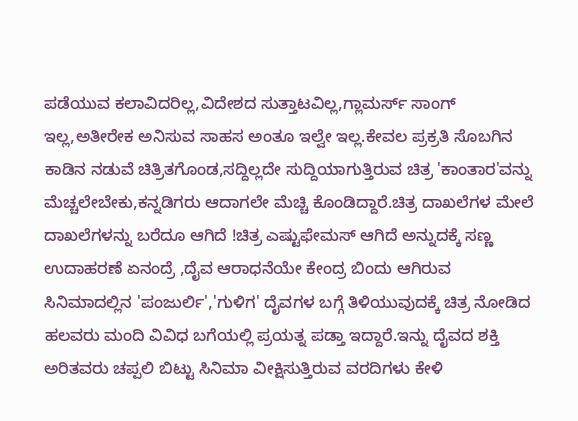ಪಡೆಯುವ ಕಲಾವಿದರಿಲ್ಲ,ವಿದೇಶದ ಸುತ್ತಾಟವಿಲ್ಲ,ಗ್ಲಾಮರ್ಸ್ ಸಾಂಗ್ ಇಲ್ಲ,ಅತೀರೇಕ ಅನಿಸುವ ಸಾಹಸ ಅಂತೂ ಇಲ್ವೇ ಇಲ್ಲ.ಕೇವಲ ಪ್ರಕ್ರತಿ ಸೊಬಗಿನ ಕಾಡಿನ ನಡುವೆ ಚಿತ್ರಿತಗೊಂಡ,ಸದ್ದಿಲ್ಲದೇ ಸುದ್ದಿಯಾಗುತ್ತಿರುವ ಚಿತ್ರ 'ಕಾಂತಾರ'ವನ್ನು ಮೆಚ್ಚಲೇಬೇಕು,ಕನ್ನಡಿಗರು ಆದಾಗಲೇ ಮೆಚ್ಚಿ ಕೊಂಡಿದ್ದಾರೆ.ಚಿತ್ರ ದಾಖಲೆಗಳ ಮೇಲೆ ದಾಖಲೆಗಳನ್ನು ಬರೆದೂ ಆಗಿದೆ !ಚಿತ್ರ ಎಷ್ಟುಫೇಮಸ್ ಆಗಿದೆ ಅನ್ನುದಕ್ಕೆ ಸಣ್ಣ ಉದಾಹರಣೆ ಏನಂದ್ರೆ ,ದೈವ ಆರಾಧನೆಯೇ ಕೇಂದ್ರ ಬಿಂದು ಆಗಿರುವ ಸಿನಿಮಾದಲ್ಲಿನ 'ಪಂಜುರ್ಲಿ','ಗುಳಿಗ' ದೈವಗಳ ಬಗ್ಗೆ ತಿಳಿಯುವುದಕ್ಕೆ ಚಿತ್ರ ನೋಡಿದ ಹಲವರು ಮಂದಿ ವಿವಿಧ ಬಗೆಯಲ್ಲಿ ಪ್ರಯತ್ನ ಪಡ್ತಾ ಇದ್ದಾರೆ.ಇನ್ನು ದೈವದ ಶಕ್ತಿ ಅರಿತವರು ಚಪ್ಪಲಿ ಬಿಟ್ಟು ಸಿನಿಮಾ ವೀಕ್ಷಿಸುತ್ತಿರುವ ವರದಿಗಳು ಕೇಳಿ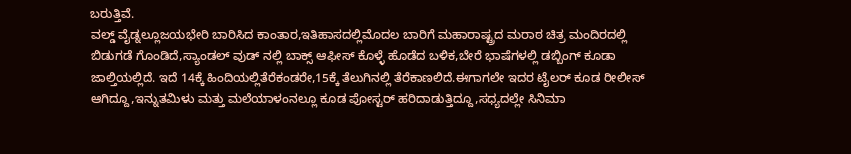ಬರುತ್ತಿವೆ.
ವಲ್ಡ್ ವೈಡ್ನಲ್ಲೂಜಯಭೇರಿ ಬಾರಿಸಿದ ಕಾಂತಾರ,ಇತಿಹಾಸದಲ್ಲಿಮೊದಲ ಬಾರಿಗೆ ಮಹಾರಾಷ್ಟ್ರದ ಮರಾಠ ಚಿತ್ರ ಮಂದಿರದಲ್ಲಿ ಬಿಡುಗಡೆ ಗೊಂಡಿದೆ,ಸ್ಯಾಂಡಲ್ ವುಡ್ ನಲ್ಲಿ ಬಾಕ್ಸ್ ಆಫೀಸ್ ಕೊಳ್ಳೆ ಹೊಡೆದ ಬಳಿಕ,ಬೇರೆ ಭಾಷೆಗಳಲ್ಲಿ ಡಬ್ಬಿಂಗ್ ಕೂಡಾ ಜಾಲ್ತಿಯಲ್ಲಿದೆ. ಇದೆ 14ಕ್ಕೆ ಹಿಂದಿಯಲ್ಲಿತೆರೆಕಂಡರೇ,15ಕ್ಕೆ ತೆಲುಗಿನಲ್ಲಿ ತೆರೆಕಾಣಲಿದೆ.ಈಗಾಗಲೇ ಇದರ ಟೈಲರ್ ಕೂಡ ರೀಲೀಸ್ ಆಗಿದ್ದೂ,ಇನ್ನುತಮಿಳು ಮತ್ತು ಮಲೆಯಾಳಂನಲ್ಲೂ ಕೂಡ ಪೋಸ್ಟರ್ ಹರಿದಾಡುತ್ತಿದ್ದೂ,ಸಧ್ಯದಲ್ಲೇ ಸಿನಿಮಾ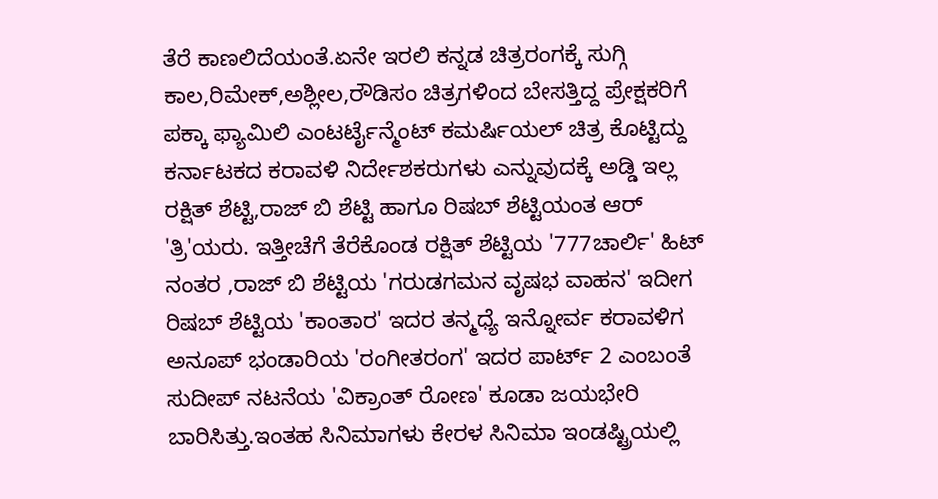ತೆರೆ ಕಾಣಲಿದೆಯಂತೆ.ಏನೇ ಇರಲಿ ಕನ್ನಡ ಚಿತ್ರರಂಗಕ್ಕೆ ಸುಗ್ಗಿ ಕಾಲ,ರಿಮೇಕ್,ಅಶ್ಲೀಲ,ರೌಡಿಸಂ ಚಿತ್ರಗಳಿಂದ ಬೇಸತ್ತಿದ್ದ ಪ್ರೇಕ್ಷಕರಿಗೆ ಪಕ್ಕಾ ಫ್ಯಾಮಿಲಿ ಎಂಟರ್ಟೈನ್ಮೆಂಟ್ ಕಮರ್ಷಿಯಲ್ ಚಿತ್ರ ಕೊಟ್ಟಿದ್ದು ಕರ್ನಾಟಕದ ಕರಾವಳಿ ನಿರ್ದೇಶಕರುಗಳು ಎನ್ನುವುದಕ್ಕೆ ಅಡ್ಡಿ ಇಲ್ಲ ರಕ್ಷಿತ್ ಶೆಟ್ಟಿ,ರಾಜ್ ಬಿ ಶೆಟ್ಟಿ ಹಾಗೂ ರಿಷಬ್ ಶೆಟ್ಟಿಯಂತ ಆರ್ 'ತ್ರಿ'ಯರು. ಇತ್ತೀಚೆಗೆ ತೆರೆಕೊಂಡ ರಕ್ಷಿತ್ ಶೆಟ್ಟಿಯ '777ಚಾರ್ಲಿ' ಹಿಟ್ ನಂತರ ,ರಾಜ್ ಬಿ ಶೆಟ್ಟಿಯ 'ಗರುಡಗಮನ ವೃಷಭ ವಾಹನ' ಇದೀಗ ರಿಷಬ್ ಶೆಟ್ಟಿಯ 'ಕಾಂತಾರ' ಇದರ ತನ್ಮಧ್ಯೆ ಇನ್ನೋರ್ವ ಕರಾವಳಿಗ ಅನೂಪ್ ಭಂಡಾರಿಯ 'ರಂಗೀತರಂಗ' ಇದರ ಪಾರ್ಟ್ 2 ಎಂಬಂತೆ ಸುದೀಪ್ ನಟನೆಯ 'ವಿಕ್ರಾಂತ್ ರೋಣ' ಕೂಡಾ ಜಯಭೇರಿ ಬಾರಿಸಿತ್ತು.ಇಂತಹ ಸಿನಿಮಾಗಳು ಕೇರಳ ಸಿನಿಮಾ ಇಂಡಷ್ಟ್ರಿಯಲ್ಲಿ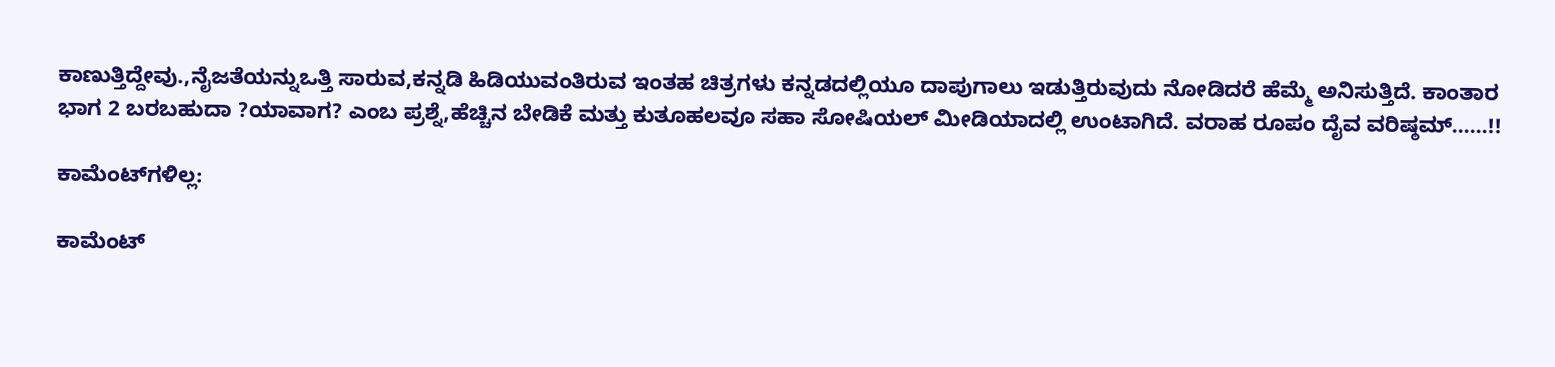ಕಾಣುತ್ತಿದ್ದೇವು.,ನೈಜತೆಯನ್ನುಒತ್ತಿ ಸಾರುವ,ಕನ್ನಡಿ ಹಿಡಿಯುವಂತಿರುವ ಇಂತಹ ಚಿತ್ರಗಳು ಕನ್ನಡದಲ್ಲಿಯೂ ದಾಪುಗಾಲು ಇಡುತ್ತಿರುವುದು ನೋಡಿದರೆ ಹೆಮ್ಮೆ ಅನಿಸುತ್ತಿದೆ. ಕಾಂತಾರ ಭಾಗ 2 ಬರಬಹುದಾ ?ಯಾವಾಗ? ಎಂಬ ಪ್ರಶ್ನೆ,ಹೆಚ್ಚಿನ ಬೇಡಿಕೆ ಮತ್ತು ಕುತೂಹಲವೂ ಸಹಾ ಸೋಷಿಯಲ್ ಮೀಡಿಯಾದಲ್ಲಿ ಉಂಟಾಗಿದೆ. ವರಾಹ ರೂಪಂ ದೈವ ವರಿಷ್ಠಮ್……!!

ಕಾಮೆಂಟ್‌ಗಳಿಲ್ಲ:

ಕಾಮೆಂಟ್‌‌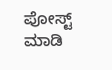ಪೋಸ್ಟ್‌ ಮಾಡಿ